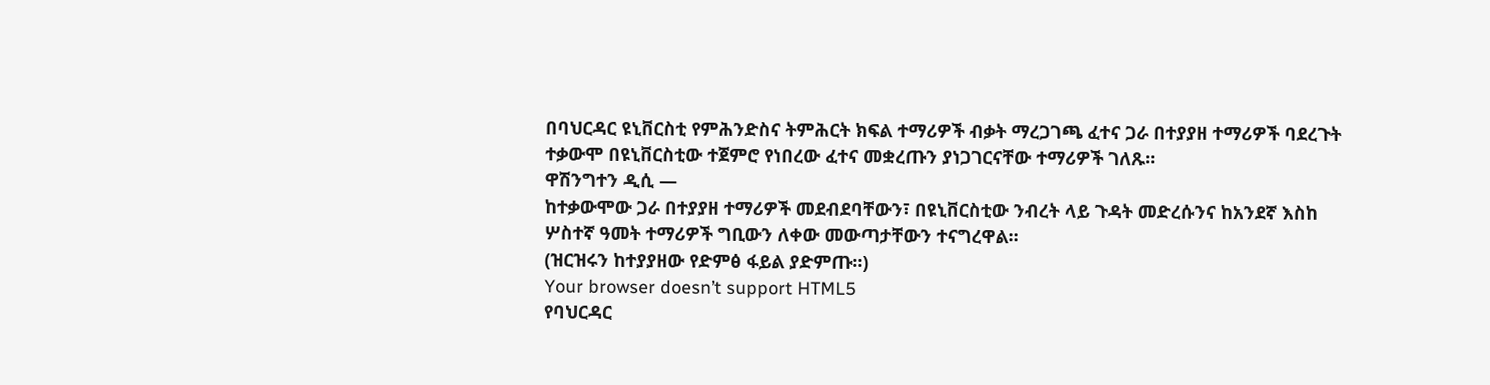በባህርዳር ዩኒቨርስቲ የምሕንድስና ትምሕርት ክፍል ተማሪዎች ብቃት ማረጋገጫ ፈተና ጋራ በተያያዘ ተማሪዎች ባደረጉት ተቃውሞ በዩኒቨርስቲው ተጀምሮ የነበረው ፈተና መቋረጡን ያነጋገርናቸው ተማሪዎች ገለጹ።
ዋሽንግተን ዲሲ —
ከተቃውሞው ጋራ በተያያዘ ተማሪዎች መደብደባቸውን፣ በዩኒቨርስቲው ንብረት ላይ ጉዳት መድረሱንና ከአንደኛ እስከ ሦስተኛ ዓመት ተማሪዎች ግቢውን ለቀው መውጣታቸውን ተናግረዋል።
(ዝርዝሩን ከተያያዘው የድምፅ ፋይል ያድምጡ።)
Your browser doesn’t support HTML5
የባህርዳር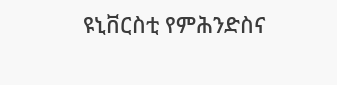ዩኒቨርስቲ የምሕንድስና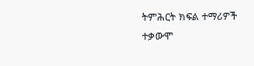ትምሕርት ክፍል ተማሪዎች ተቃውሞ